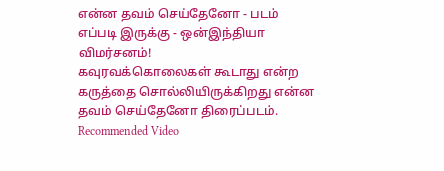என்ன தவம் செய்தேனோ - படம் எப்படி இருக்கு - ஒன்இந்தியா விமர்சனம்!
கவுரவக்கொலைகள் கூடாது என்ற கருத்தை சொல்லியிருக்கிறது என்ன தவம் செய்தேனோ திரைப்படம்.
Recommended Video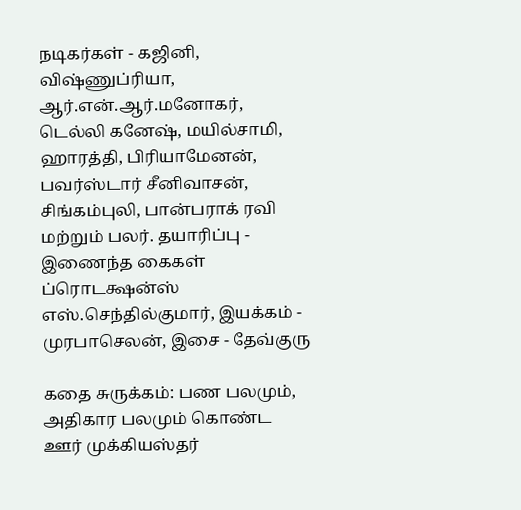நடிகர்கள் - கஜினி, விஷ்ணுப்ரியா, ஆர்.என்.ஆர்.மனோகர், டெல்லி கனேஷ், மயில்சாமி, ஹாரத்தி, பிரியாமேனன், பவர்ஸ்டார் சீனிவாசன், சிங்கம்புலி, பான்பராக் ரவி மற்றும் பலர். தயாரிப்பு - இணைந்த கைகள் ப்ரொடக்ஷன்ஸ் எஸ்.செந்தில்குமார், இயக்கம் - முரபாசெலன், இசை - தேவ்குரு

கதை சுருக்கம்: பண பலமும், அதிகார பலமும் கொண்ட ஊர் முக்கியஸ்தர்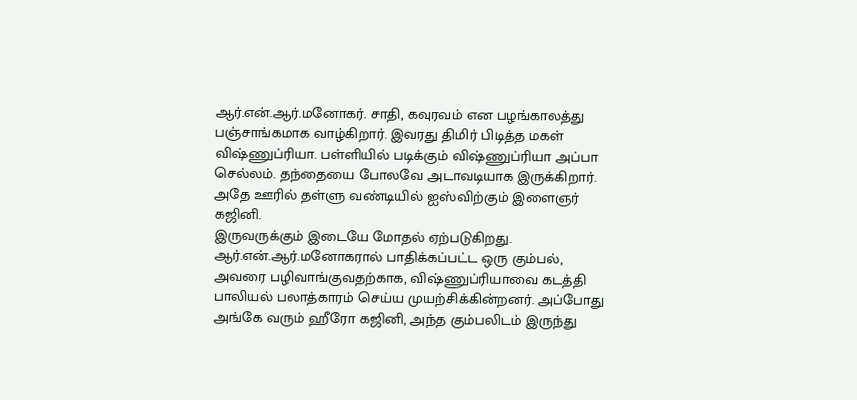ஆர்.என்.ஆர்.மனோகர். சாதி, கவுரவம் என பழங்காலத்து பஞ்சாங்கமாக வாழ்கிறார். இவரது திமிர் பிடித்த மகள் விஷ்ணுப்ரியா. பள்ளியில் படிக்கும் விஷ்ணுப்ரியா அப்பா செல்லம். தந்தையை போலவே அடாவடியாக இருக்கிறார். அதே ஊரில் தள்ளு வண்டியில் ஐஸ்விற்கும் இளைஞர் கஜினி.
இருவருக்கும் இடையே மோதல் ஏற்படுகிறது. ஆர்.என்.ஆர்.மனோகரால் பாதிக்கப்பட்ட ஒரு கும்பல், அவரை பழிவாங்குவதற்காக, விஷ்ணுப்ரியாவை கடத்தி பாலியல் பலாத்காரம் செய்ய முயற்சிக்கின்றனர். அப்போது அங்கே வரும் ஹீரோ கஜினி, அந்த கும்பலிடம் இருந்து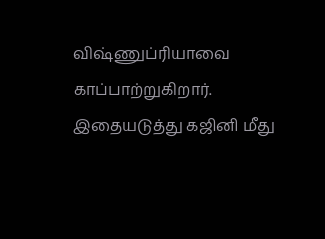விஷ்ணுப்ரியாவை காப்பாற்றுகிறார். இதையடுத்து கஜினி மீது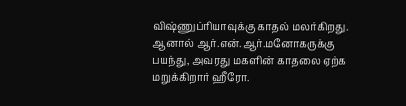விஷ்ணுப்ரியாவுக்கு காதல் மலர்கிறது.
ஆனால் ஆர்.என்.ஆர்.மனோகருக்கு பயந்து, அவரது மகளின் காதலை ஏற்க மறுக்கிறார் ஹீரோ.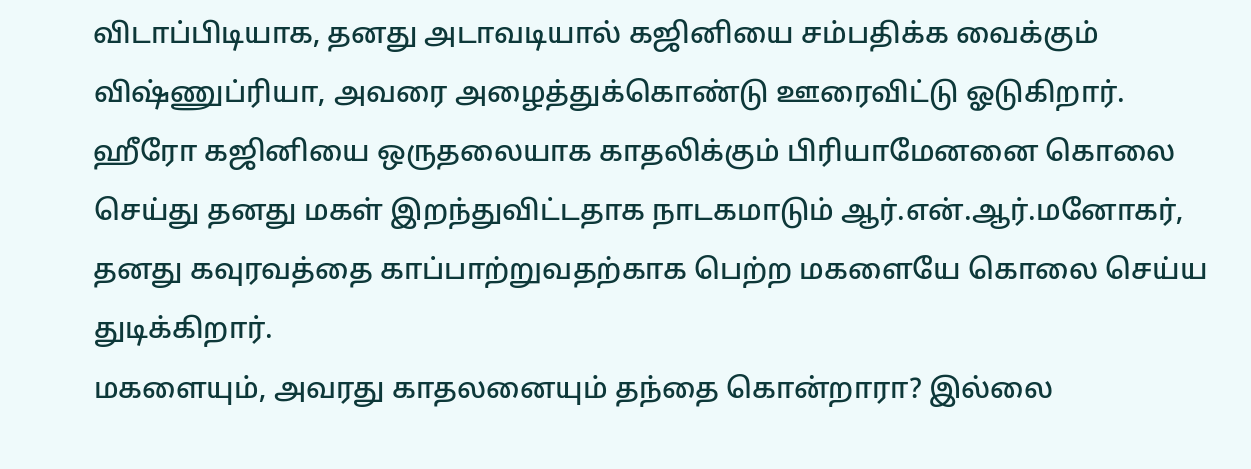விடாப்பிடியாக, தனது அடாவடியால் கஜினியை சம்பதிக்க வைக்கும் விஷ்ணுப்ரியா, அவரை அழைத்துக்கொண்டு ஊரைவிட்டு ஓடுகிறார்.
ஹீரோ கஜினியை ஒருதலையாக காதலிக்கும் பிரியாமேனனை கொலை செய்து தனது மகள் இறந்துவிட்டதாக நாடகமாடும் ஆர்.என்.ஆர்.மனோகர், தனது கவுரவத்தை காப்பாற்றுவதற்காக பெற்ற மகளையே கொலை செய்ய துடிக்கிறார்.
மகளையும், அவரது காதலனையும் தந்தை கொன்றாரா? இல்லை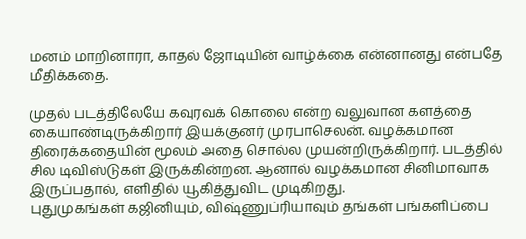மனம் மாறினாரா, காதல் ஜோடியின் வாழ்க்கை என்னானது என்பதே மீதிக்கதை.

முதல் படத்திலேயே கவுரவக் கொலை என்ற வலுவான களத்தை கையாண்டிருக்கிறார் இயக்குனர் முரபாசெலன். வழக்கமான திரைக்கதையின் மூலம் அதை சொல்ல முயன்றிருக்கிறார். படத்தில் சில டிவிஸ்டுகள் இருக்கின்றன. ஆனால் வழக்கமான சினிமாவாக இருப்பதால், எளிதில் யூகித்துவிட முடிகிறது.
புதுமுகங்கள் கஜினியும், விஷ்ணுப்ரியாவும் தங்கள் பங்களிப்பை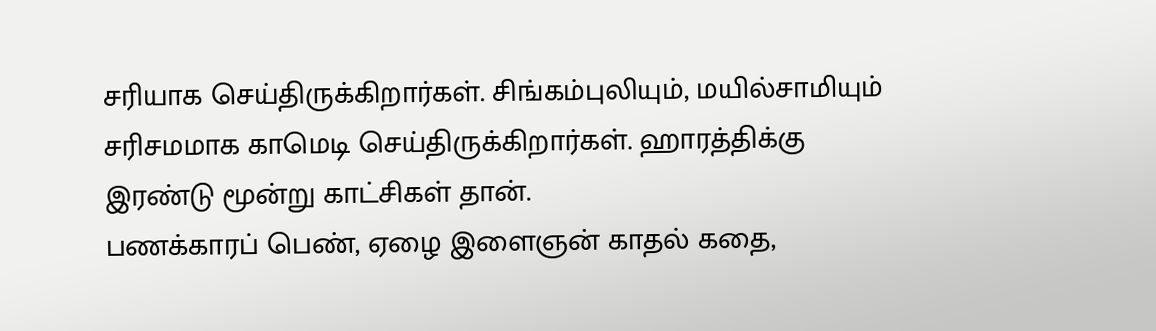சரியாக செய்திருக்கிறார்கள். சிங்கம்புலியும், மயில்சாமியும் சரிசமமாக காமெடி செய்திருக்கிறார்கள். ஹாரத்திக்கு இரண்டு மூன்று காட்சிகள் தான்.
பணக்காரப் பெண், ஏழை இளைஞன் காதல் கதை,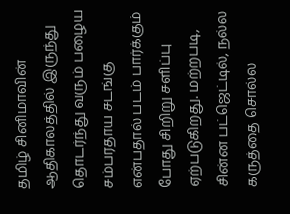தமிழ் சினிமாவின் ஆதிகாலத்தில் இருந்து தொடர்ந்து வரும் பழைய சம்பரதாய சடங்கு என்பதால் படம் பார்க்கும் போது சிறிறு சளிப்பு ஏற்படுகிறது. மற்றபடி, சின்ன பட்ஜெட்டில், நல்ல கருத்தை சொல்ல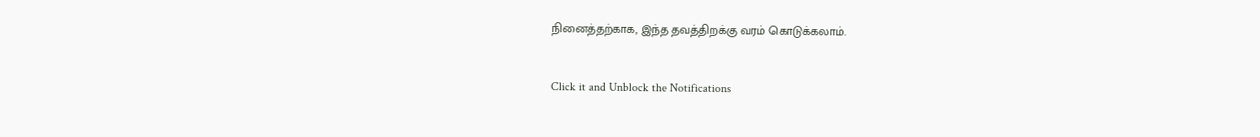நினைத்தற்காக, இந்த தவத்திறக்கு வரம் கொடுக்கலாம்.


Click it and Unblock the Notifications